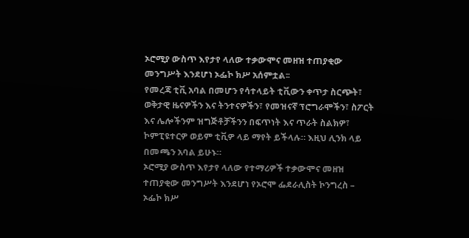ኦሮሚያ ውስጥ እየታየ ላለው ተቃውሞና መዘዝ ተጠያቂው መንግሥት እንደሆነ ኦፌኮ ክሥ አሰምቷል፡፡
የመረጃ ቲቪ አባል በመሆን የሳተላይት ቲቪውን ቀጥታ ስርጭት፣ ወቅታዊ ዜናዎችን እና ትንተናዎችን፣ የመዝናኛ ፕሮግራሞችን፣ ስፖርት እና ሌሎችንም ዝግጅቶቻችንን በፍጥነት እና ጥራት ስልክዎ፣ ኮምፒዩተርዎ ወይም ቲቪዎ ላይ ማየት ይችላሉ። እዚህ ሊንክ ላይ በመጫን አባል ይሁኑ።
ኦሮሚያ ውስጥ እየታየ ላለው የተማሪዎች ተቃውሞና መዘዝ ተጠያቂው መንግሥት እንደሆነ የኦሮሞ ፌደራሊስት ኮንግረስ – ኦፌኮ ክሥ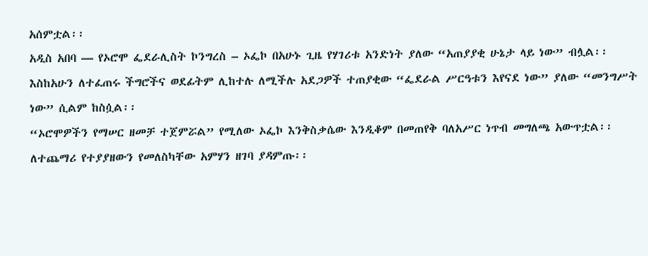አሰምቷል፡፡
አዲስ አበባ — የኦሮሞ ፌደራሊስት ኮንግረስ – ኦፌኮ በአሁኑ ጊዜ የሃገሪቱ አንድነት ያለው “አጠያያቂ ሁኔታ ላይ ነው” ብሏል፡፡
እስከአሁን ለተፈጠሩ ችግሮችና ወደፊትም ሊከተሉ ለሚችሉ አደጋዎች ተጠያቂው “ፌደራል ሥርዓቱን እየናደ ነው” ያለው “መንግሥት ነው” ሲልም ከስሷል፡፡
“ኦሮሞዎችን የማሠር ዘመቻ ተጀምሯል” የሚለው ኦፌኮ እንቅስቃሴው እንዲቆም በመጠየቅ ባለአሥር ነጥብ መግለጫ አውጥቷል፡፡
ለተጨማሪ የተያያዘውን የመለስካቸው አምሃን ዘገባ ያዳምጡ፡፡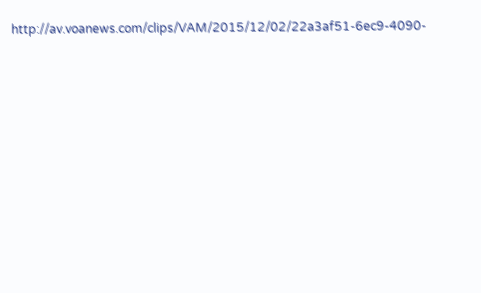http://av.voanews.com/clips/VAM/2015/12/02/22a3af51-6ec9-4090-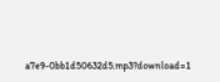a7e9-0bb1d50632d5.mp3?download=1